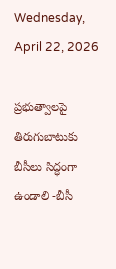Wednesday, April 22, 2026

ప్రభుత్వాలపై తిరుగుబాటుకు బీసీలు సిద్ధంగా ఉండాలి -బీసీ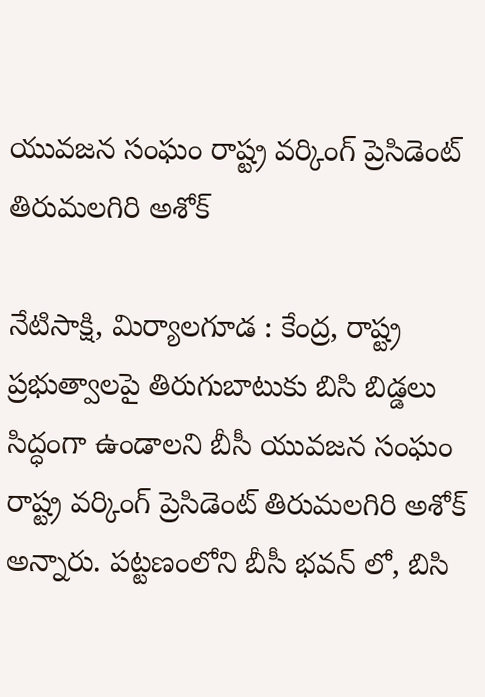యువజన సంఘం రాష్ట్ర వర్కింగ్ ప్రెసిడెంట్ తిరుమలగిరి అశోక్

నేటిసాక్షి, మిర్యాలగూడ : కేంద్ర, రాష్ట్ర ప్రభుత్వాలపై తిరుగుబాటుకు బిసి బిడ్డలు సిద్ధంగా ఉండాలని బీసీ యువజన సంఘం రాష్ట్ర వర్కింగ్ ప్రెసిడెంట్ తిరుమలగిరి అశోక్ అన్నారు. పట్టణంలోని బీసీ భవన్ లో, బిసి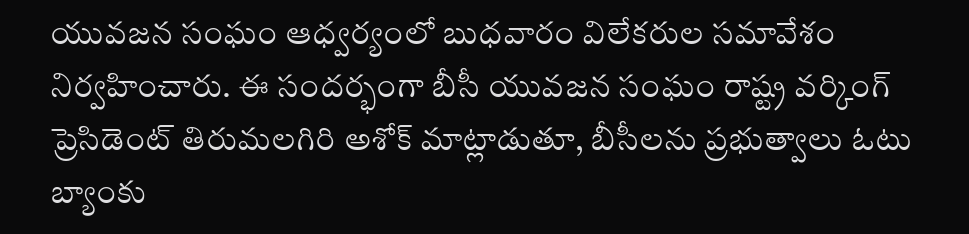యువజన సంఘం ఆధ్వర్యంలో బుధవారం విలేకరుల సమావేశం నిర్వహించారు. ఈ సందర్భంగా బీసీ యువజన సంఘం రాష్ట్ర వర్కింగ్ ప్రెసిడెంట్ తిరుమలగిరి అశోక్ మాట్లాడుతూ, బీసీలను ప్రభుత్వాలు ఓటు బ్యాంకు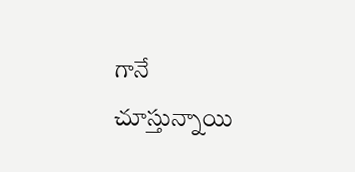గానే చూస్తున్నాయి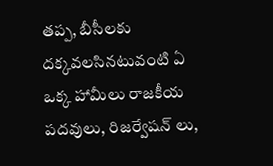తప్ప, బీసీలకు దక్కవలసినటువంటి ఏ ఒక్క హామీలు రాజకీయ పదవులు, రిజర్వేషన్ లు,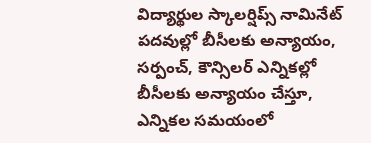విద్యార్థుల స్కాలర్షిప్స్ నామినేట్ పదవుల్లో బీసీలకు అన్యాయం, సర్పంచ్, కౌన్సిలర్ ఎన్నికల్లో బీసీలకు అన్యాయం చేస్తూ, ఎన్నికల సమయంలో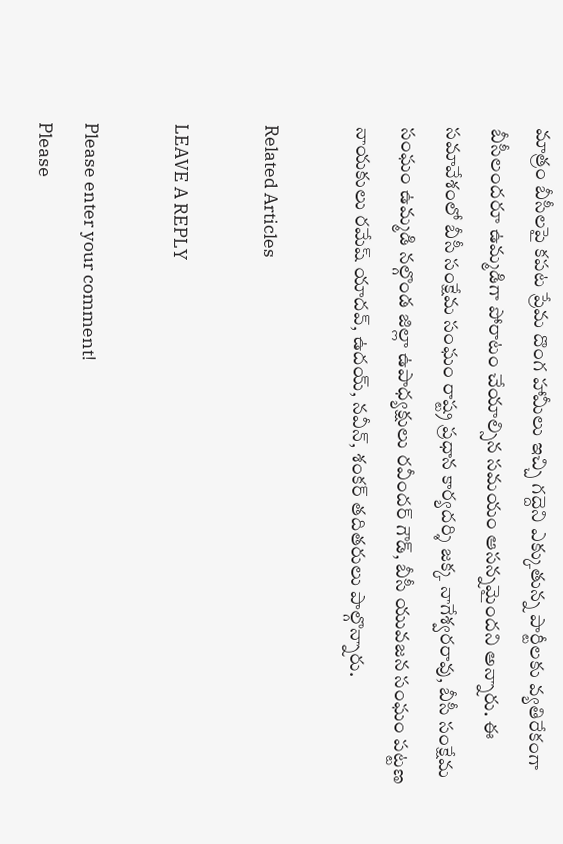మాత్రం బీసీలపై కపట ప్రేమ దొంగ హామీలు ఇచ్చి గద్దెని ఎక్కుతున్న పార్టీలకు వ్యతిరేకంగా బీసీలందరూ ఉమ్మడిగా పోరాటం చేయాల్సిన సమయం ఆసన్నమైందని అన్నారు. ఈ సమావేశంలో బీసీ సంక్షేమ సంఘం రాష్ట్ర ప్రధాన కార్యదర్శి జక్క నాగేశ్వరరావు, బీసీ సంక్షేమ సంఘం ఉమ్మడి నల్గొండ జిల్లా ఉపాధ్యక్షులు రవీందర్ గౌడ్, బీసీ యువజన సంఘం పట్టణ నాయకులు రమేష్ యాదవ్, ఉదయ్, నవీన్, శంకర్ తదితరులు పాల్గొన్నారు.

Related Articles

LEAVE A REPLY

Please enter your comment!
Please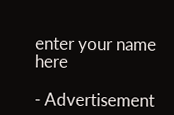enter your name here

- Advertisement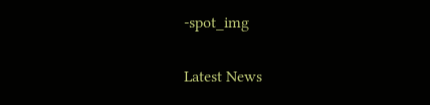-spot_img

Latest News